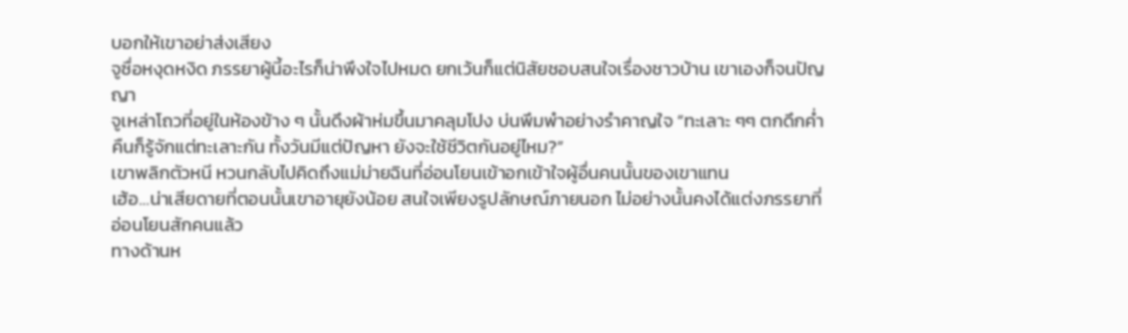บอกให้เขาอย่าส่งเสียง
จูซื่อหงุดหงิด ภรรยาผู้นี้อะไรก็น่าพึงใจไปหมด ยกเว้นก็แต่นิสัยชอบสนใจเรื่องชาวบ้าน เขาเองก็จนปัญญา
จูเหล่าโถวที่อยู่ในห้องข้าง ๆ นั้นดึงผ้าห่มขึ้นมาคลุมโปง บ่นพึมพำอย่างรำคาญใจ “ทะเลาะ ๆๆ ตกดึกค่ำคืนก็รู้จักแต่ทะเลาะกัน ทั้งวันมีแต่ปัญหา ยังจะใช้ชีวิตกันอยู่ไหม?”
เขาพลิกตัวหนี หวนกลับไปคิดถึงแม่ม่ายฉินที่อ่อนโยนเข้าอกเข้าใจผู้อื่นคนนั้นของเขาแทน
เฮ้อ…น่าเสียดายที่ตอนนั้นเขาอายุยังน้อย สนใจเพียงรูปลักษณ์ภายนอก ไม่อย่างนั้นคงได้แต่งภรรยาที่อ่อนโยนสักคนแล้ว
ทางด้านห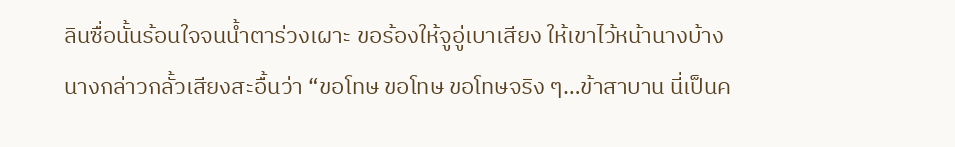ลินซื่อนั้นร้อนใจจนน้ำตาร่วงเผาะ ขอร้องให้จูอู่เบาเสียง ให้เขาไว้หน้านางบ้าง
นางกล่าวกลั้วเสียงสะอื้นว่า “ขอโทษ ขอโทษ ขอโทษจริง ๆ…ข้าสาบาน นี่เป็นค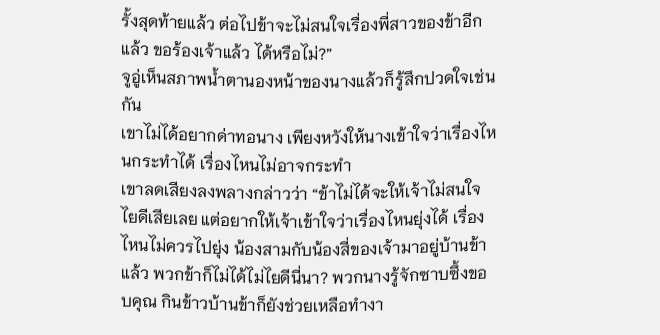รั้งสุดท้ายแล้ว ต่อไปข้าจะไม่สนใจเรื่องพี่สาวของข้าอีกแล้ว ขอร้องเจ้าแล้ว ได้หรือไม่?”
จูอู่เห็นสภาพน้ำตานองหน้าของนางแล้วก็รู้สึกปวดใจเช่นกัน
เขาไม่ได้อยากด่าทอนาง เพียงหวังให้นางเข้าใจว่าเรื่องไหนกระทำได้ เรื่องไหนไม่อาจกระทำ
เขาลดเสียงลงพลางกล่าวว่า “ข้าไม่ได้จะให้เจ้าไม่สนใจไยดีเสียเลย แต่อยากให้เจ้าเข้าใจว่าเรื่องไหนยุ่งได้ เรื่องไหนไม่ควรไปยุ่ง น้องสามกับน้องสี่ของเจ้ามาอยู่บ้านข้าแล้ว พวกข้าก็ไม่ได้ไม่ไยดีนี่นา? พวกนางรู้จักซาบซึ้งขอบคุณ กินข้าวบ้านข้าก็ยังช่วยเหลือทำงา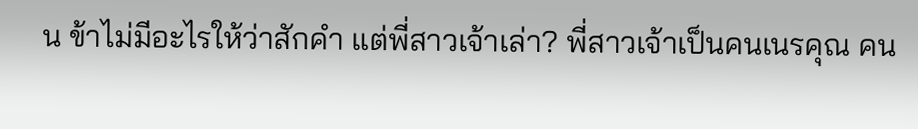น ข้าไม่มีอะไรให้ว่าสักคำ แต่พี่สาวเจ้าเล่า? พี่สาวเจ้าเป็นคนเนรคุณ คน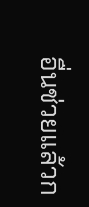อื่นช่วยแล้วก